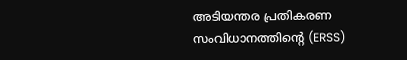അടിയന്തര പ്രതികരണ സംവിധാനത്തിന്റെ (ERSS)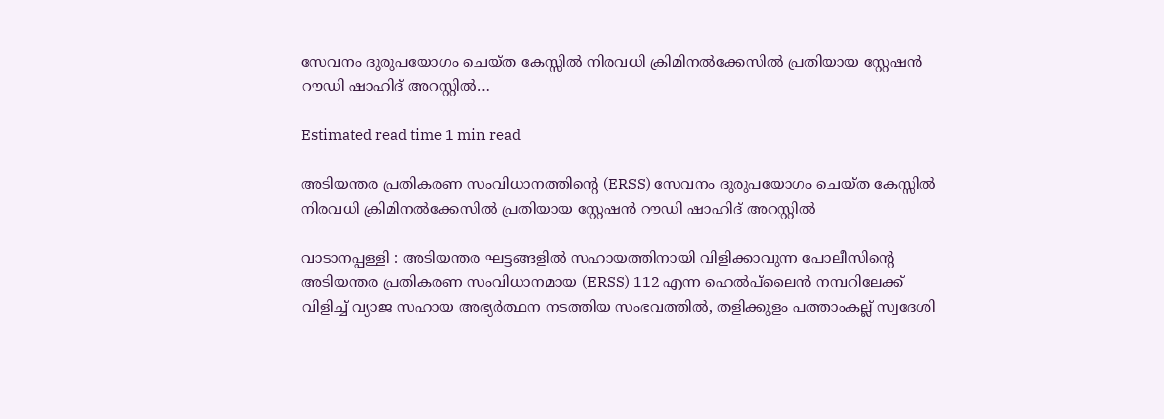സേവനം ദുരുപയോഗം ചെയ്ത കേസ്സിൽ നിരവധി ക്രിമിനൽക്കേസിൽ പ്രതിയായ സ്റ്റേഷൻ റൗഡി ഷാഹിദ് അറസ്റ്റിൽ…

Estimated read time 1 min read

അടിയന്തര പ്രതികരണ സംവിധാനത്തിന്റെ (ERSS) സേവനം ദുരുപയോഗം ചെയ്ത കേസ്സിൽ നിരവധി ക്രിമിനൽക്കേസിൽ പ്രതിയായ സ്റ്റേഷൻ റൗഡി ഷാഹിദ് അറസ്റ്റിൽ

വാടാനപ്പള്ളി : അടിയന്തര ഘട്ടങ്ങളിൽ സഹായത്തിനായി വിളിക്കാവുന്ന പോലീസിന്റെ അടിയന്തര പ്രതികരണ സംവിധാനമായ (ERSS) 112 എന്ന ഹെൽപ്‌ലൈൻ നമ്പറിലേക്ക് വിളിച്ച് വ്യാജ സഹായ അഭ്യർത്ഥന നടത്തിയ സംഭവത്തിൽ, തളിക്കുളം പത്താംകല്ല് സ്വദേശി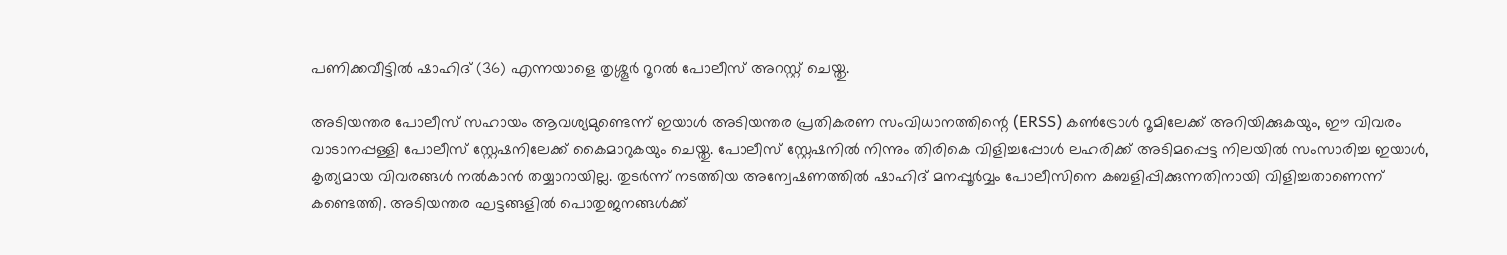പണിക്കവീട്ടിൽ ഷാഹിദ് (36) എന്നയാളെ തൃശ്ശൂർ റൂറൽ പോലീസ് അറസ്റ്റ് ചെയ്തു.

അടിയന്തര പോലീസ് സഹായം ആവശ്യമുണ്ടെന്ന് ഇയാൾ അടിയന്തര പ്രതികരണ സംവിധാനത്തിന്റെ (ERSS) കൺട്രോൾ റൂമിലേക്ക് അറിയിക്കുകയും, ഈ വിവരം വാടാനപ്പള്ളി പോലീസ് സ്റ്റേഷനിലേക്ക് കൈമാറുകയും ചെയ്തു. പോലീസ് സ്റ്റേഷനിൽ നിന്നും തിരികെ വിളിച്ചപ്പോൾ ലഹരിക്ക് അടിമപ്പെട്ട നിലയിൽ സംസാരിച്ച ഇയാൾ, കൃത്യമായ വിവരങ്ങൾ നൽകാൻ തയ്യാറായില്ല. തുടർന്ന് നടത്തിയ അന്വേഷണത്തിൽ ഷാഹിദ് മനപ്പൂർവ്വം പോലീസിനെ കബളിപ്പിക്കുന്നതിനായി വിളിച്ചതാണെന്ന് കണ്ടെത്തി. അടിയന്തര ഘട്ടങ്ങളിൽ പൊതുജനങ്ങൾക്ക്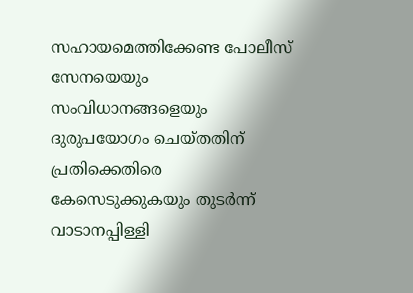സഹായമെത്തിക്കേണ്ട പോലീസ് സേനയെയും സംവിധാനങ്ങളെയും ദുരുപയോഗം ചെയ്തതിന് പ്രതിക്കെതിരെ കേസെടുക്കുകയും തുടർന്ന് വാടാനപ്പിള്ളി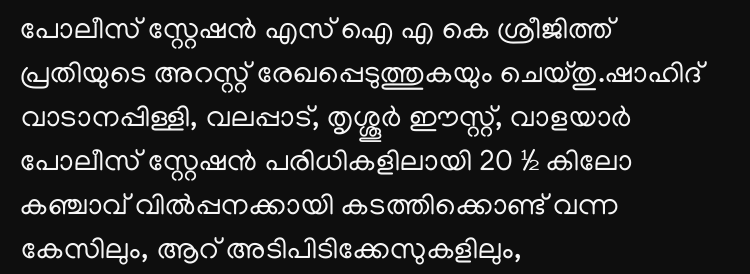പോലീസ് സ്റ്റേഷൻ എസ് ഐ എ കെ ശ്രീജിത്ത് പ്രതിയുടെ അറസ്റ്റ് രേഖപ്പെടുത്തുകയും ചെയ്തു.ഷാഹിദ് വാടാനപ്പിള്ളി, വലപ്പാട്, തൃശ്ശൂർ ഈസ്റ്റ്, വാളയാർ പോലീസ് സ്റ്റേഷൻ പരിധികളിലായി 20 ½ കിലോ കഞ്ചാവ് വിൽപ്പനക്കായി കടത്തിക്കൊണ്ട് വന്ന കേസിലും, ആറ് അടിപിടിക്കേസുകളിലും,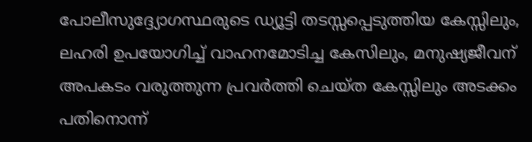പോലീസുദ്ദ്യോഗസ്ഥരുടെ ഡ്യൂട്ടി തടസ്സപ്പെടുത്തിയ കേസ്സിലും, ലഹരി ഉപയോഗിച്ച് വാഹനമോടിച്ച കേസിലും, മനുഷ്യജീവന് അപകടം വരുത്തുന്ന പ്രവർത്തി ചെയ്ത കേസ്സിലും അടക്കം പതിനൊന്ന്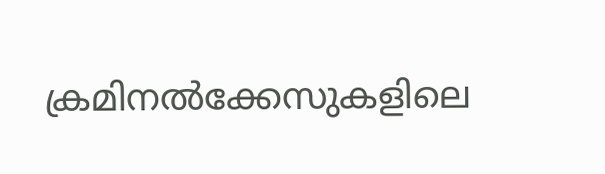ക്രമിനൽക്കേസുകളിലെ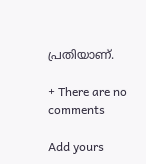പ്രതിയാണ്.

+ There are no comments

Add yours